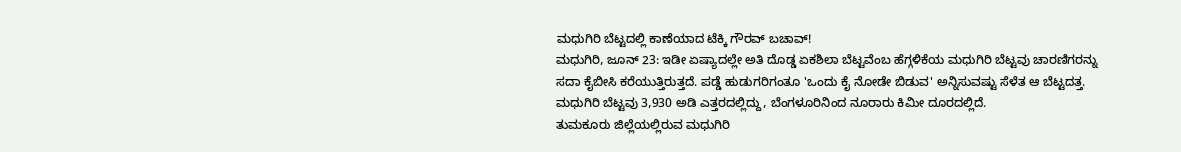ಮಧುಗಿರಿ ಬೆಟ್ಟದಲ್ಲಿ ಕಾಣೆಯಾದ ಟೆಕ್ಕಿ ಗೌರವ್ ಬಚಾವ್!
ಮಧುಗಿರಿ, ಜೂನ್ 23: ಇಡೀ ಏಷ್ಯಾದಲ್ಲೇ ಅತಿ ದೊಡ್ಡ ಏಕಶಿಲಾ ಬೆಟ್ಟವೆಂಬ ಹೆಗ್ಗಳಿಕೆಯ ಮಧುಗಿರಿ ಬೆಟ್ಟವು ಚಾರಣಿಗರನ್ನು ಸದಾ ಕೈಬೀಸಿ ಕರೆಯುತ್ತಿರುತ್ತದೆ. ಪಡ್ಡೆ ಹುಡುಗರಿಗಂತೂ 'ಒಂದು ಕೈ ನೋಡೇ ಬಿಡುವ' ಅನ್ನಿಸುವಷ್ಟು ಸೆಳೆತ ಆ ಬೆಟ್ಟದತ್ತ. ಮಧುಗಿರಿ ಬೆಟ್ಟವು 3,930 ಅಡಿ ಎತ್ತರದಲ್ಲಿದ್ದು, ಬೆಂಗಳೂರಿನಿಂದ ನೂರಾರು ಕಿಮೀ ದೂರದಲ್ಲಿದೆ.
ತುಮಕೂರು ಜಿಲ್ಲೆಯಲ್ಲಿರುವ ಮಧುಗಿರಿ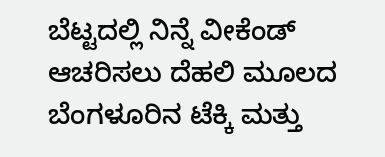ಬೆಟ್ಟದಲ್ಲಿ ನಿನ್ನೆ ವೀಕೆಂಡ್ ಆಚರಿಸಲು ದೆಹಲಿ ಮೂಲದ ಬೆಂಗಳೂರಿನ ಟೆಕ್ಕಿ ಮತ್ತು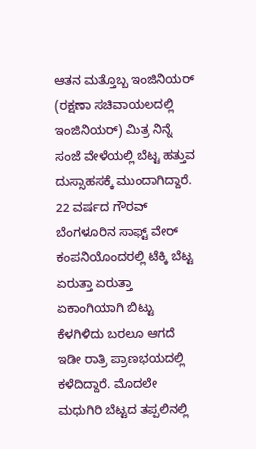ಆತನ ಮತ್ತೊಬ್ಬ ಇಂಜಿನಿಯರ್ (ರಕ್ಷಣಾ ಸಚಿವಾಯಲದಲ್ಲಿ ಇಂಜಿನಿಯರ್) ಮಿತ್ರ ನಿನ್ನೆ ಸಂಜೆ ವೇಳೆಯಲ್ಲಿ ಬೆಟ್ಟ ಹತ್ತುವ ದುಸ್ಸಾಹಸಕ್ಕೆ ಮುಂದಾಗಿದ್ದಾರೆ.
22 ವರ್ಷದ ಗೌರವ್ ಬೆಂಗಳೂರಿನ ಸಾಫ್ಟ್ ವೇರ್ ಕಂಪನಿಯೊಂದರಲ್ಲಿ ಟೆಕ್ಕಿ ಬೆಟ್ಟ ಏರುತ್ತಾ ಏರುತ್ತಾ ಏಕಾಂಗಿಯಾಗಿ ಬಿಟ್ಟು ಕೆಳಗಿಳಿದು ಬರಲೂ ಆಗದೆ ಇಡೀ ರಾತ್ರಿ ಪ್ರಾಣಭಯದಲ್ಲಿ ಕಳೆದಿದ್ದಾರೆ. ಮೊದಲೇ ಮಧುಗಿರಿ ಬೆಟ್ಟದ ತಪ್ಪಲಿನಲ್ಲಿ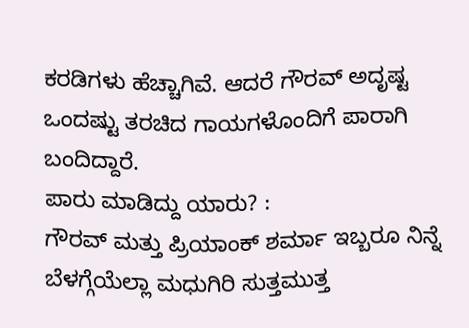ಕರಡಿಗಳು ಹೆಚ್ಚಾಗಿವೆ. ಆದರೆ ಗೌರವ್ ಅದೃಷ್ಟ ಒಂದಷ್ಟು ತರಚಿದ ಗಾಯಗಳೊಂದಿಗೆ ಪಾರಾಗಿ ಬಂದಿದ್ದಾರೆ.
ಪಾರು ಮಾಡಿದ್ದು ಯಾರು? :
ಗೌರವ್ ಮತ್ತು ಪ್ರಿಯಾಂಕ್ ಶರ್ಮಾ ಇಬ್ಬರೂ ನಿನ್ನೆ ಬೆಳಗ್ಗೆಯೆಲ್ಲಾ ಮಧುಗಿರಿ ಸುತ್ತಮುತ್ತ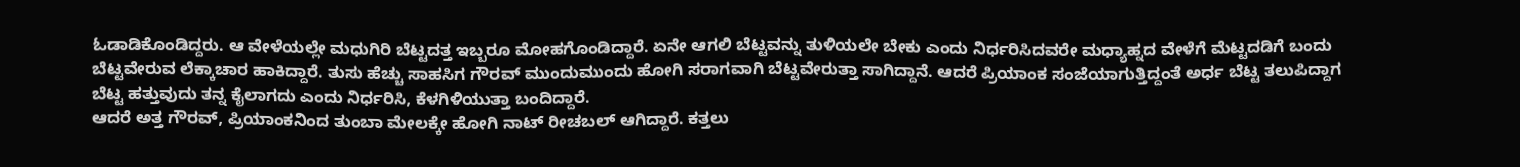ಓಡಾಡಿಕೊಂಡಿದ್ದರು. ಆ ವೇಳೆಯಲ್ಲೇ ಮಧುಗಿರಿ ಬೆಟ್ಟದತ್ತ ಇಬ್ಬರೂ ಮೋಹಗೊಂಡಿದ್ದಾರೆ. ಏನೇ ಆಗಲಿ ಬೆಟ್ಟವನ್ನು ತುಳಿಯಲೇ ಬೇಕು ಎಂದು ನಿರ್ಧರಿಸಿದವರೇ ಮಧ್ಯಾಹ್ನದ ವೇಳೆಗೆ ಮೆಟ್ಟದಡಿಗೆ ಬಂದು ಬೆಟ್ಟವೇರುವ ಲೆಕ್ಕಾಚಾರ ಹಾಕಿದ್ದಾರೆ. ತುಸು ಹೆಚ್ಚು ಸಾಹಸಿಗ ಗೌರವ್ ಮುಂದುಮುಂದು ಹೋಗಿ ಸರಾಗವಾಗಿ ಬೆಟ್ಟವೇರುತ್ತಾ ಸಾಗಿದ್ದಾನೆ. ಆದರೆ ಪ್ರಿಯಾಂಕ ಸಂಜೆಯಾಗುತ್ತಿದ್ದಂತೆ ಅರ್ಧ ಬೆಟ್ಟ ತಲುಪಿದ್ದಾಗ ಬೆಟ್ಟ ಹತ್ತುವುದು ತನ್ನ ಕೈಲಾಗದು ಎಂದು ನಿರ್ಧರಿಸಿ, ಕೆಳಗಿಳಿಯುತ್ತಾ ಬಂದಿದ್ದಾರೆ.
ಆದರೆ ಅತ್ತ ಗೌರವ್, ಪ್ರಿಯಾಂಕನಿಂದ ತುಂಬಾ ಮೇಲಕ್ಕೇ ಹೋಗಿ ನಾಟ್ ರೀಚಬಲ್ ಆಗಿದ್ದಾರೆ. ಕತ್ತಲು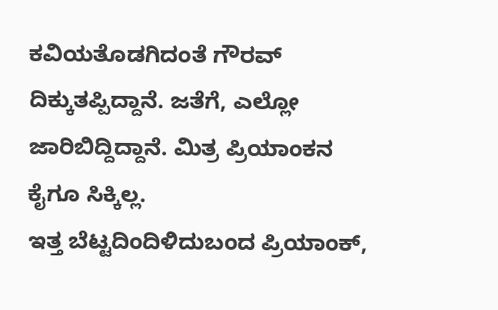ಕವಿಯತೊಡಗಿದಂತೆ ಗೌರವ್ ದಿಕ್ಕುತಪ್ಪಿದ್ದಾನೆ. ಜತೆಗೆ, ಎಲ್ಲೋ ಜಾರಿಬಿದ್ದಿದ್ದಾನೆ. ಮಿತ್ರ ಪ್ರಿಯಾಂಕನ ಕೈಗೂ ಸಿಕ್ಕಿಲ್ಲ.
ಇತ್ತ ಬೆಟ್ಟದಿಂದಿಳಿದುಬಂದ ಪ್ರಿಯಾಂಕ್,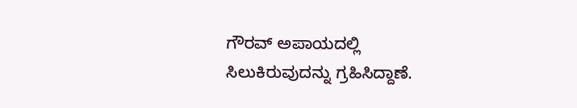ಗೌರವ್ ಅಪಾಯದಲ್ಲಿ ಸಿಲುಕಿರುವುದನ್ನು ಗ್ರಹಿಸಿದ್ದಾಣೆ.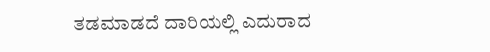ತಡಮಾಡದೆ ದಾರಿಯಲ್ಲಿ ಎದುರಾದ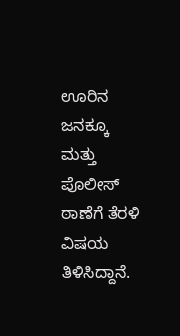ಊರಿನ ಜನಕ್ಕೂ ಮತ್ತು ಪೊಲೀಸ್ ಠಾಣೆಗೆ ತೆರಳಿ ವಿಷಯ ತಿಳಿಸಿದ್ದಾನೆ.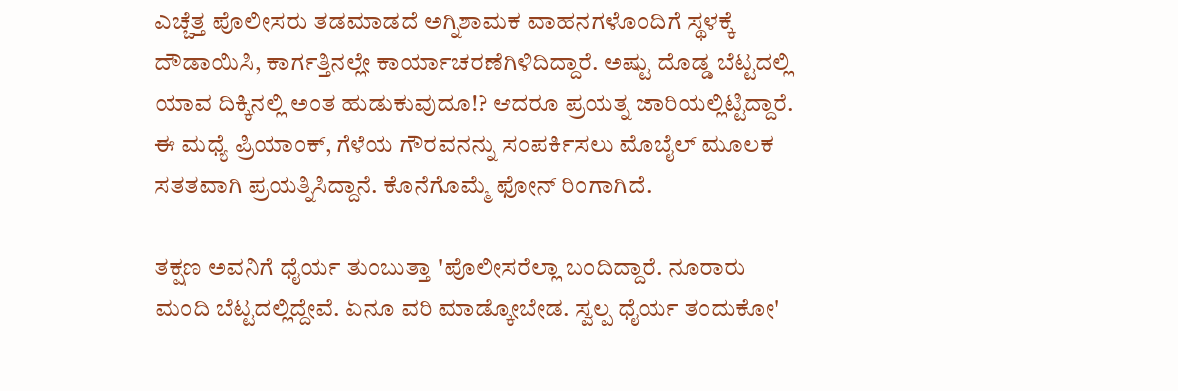ಎಚ್ಚೆತ್ತ ಪೊಲೀಸರು ತಡಮಾಡದೆ ಅಗ್ನಿಶಾಮಕ ವಾಹನಗಳೊಂದಿಗೆ ಸ್ಥಳಕ್ಕೆ ದೌಡಾಯಿಸಿ, ಕಾರ್ಗತ್ತಿನಲ್ಲೇ ಕಾರ್ಯಾಚರಣೆಗಿಳಿದಿದ್ದಾರೆ. ಅಷ್ಟು ದೊಡ್ಡ ಬೆಟ್ಟದಲ್ಲಿ ಯಾವ ದಿಕ್ಕಿನಲ್ಲಿ ಅಂತ ಹುಡುಕುವುದೂ!? ಆದರೂ ಪ್ರಯತ್ನ ಜಾರಿಯಲ್ಲಿಟ್ಟಿದ್ದಾರೆ. ಈ ಮಧ್ಯೆ ಪ್ರಿಯಾಂಕ್, ಗೆಳೆಯ ಗೌರವನನ್ನು ಸಂಪರ್ಕಿಸಲು ಮೊಬೈಲ್ ಮೂಲಕ ಸತತವಾಗಿ ಪ್ರಯತ್ನಿಸಿದ್ದಾನೆ. ಕೊನೆಗೊಮ್ಮೆ ಫೋನ್ ರಿಂಗಾಗಿದೆ.

ತಕ್ಷಣ ಅವನಿಗೆ ಧೈರ್ಯ ತುಂಬುತ್ತಾ 'ಪೊಲೀಸರೆಲ್ಲಾ ಬಂದಿದ್ದಾರೆ. ನೂರಾರು ಮಂದಿ ಬೆಟ್ಟದಲ್ಲಿದ್ದೇವೆ. ಏನೂ ವರಿ ಮಾಡ್ಕೋಬೇಡ. ಸ್ವಲ್ಪ ಧೈರ್ಯ ತಂದುಕೋ'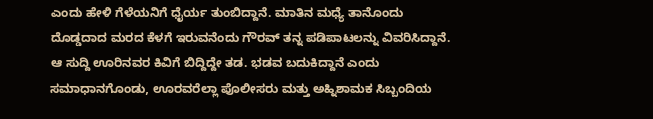ಎಂದು ಹೇಳಿ ಗೆಳೆಯನಿಗೆ ಧೈರ್ಯ ತುಂಬಿದ್ದಾನೆ. ಮಾತಿನ ಮಧ್ಯೆ ತಾನೊಂದು ದೊಡ್ಡದಾದ ಮರದ ಕೆಳಗೆ ಇರುವನೆಂದು ಗೌರವ್ ತನ್ನ ಪಡಿಪಾಟಲನ್ನು ವಿವರಿಸಿದ್ದಾನೆ.
ಆ ಸುದ್ದಿ ಊರಿನವರ ಕಿವಿಗೆ ಬಿದ್ದಿದ್ದೇ ತಡ. ಭಡವ ಬದುಕಿದ್ದಾನೆ ಎಂದು ಸಮಾಧಾನಗೊಂಡು, ಊರವರೆಲ್ಲಾ ಪೊಲೀಸರು ಮತ್ತು ಅಹ್ನಿಶಾಮಕ ಸಿಬ್ಬಂದಿಯ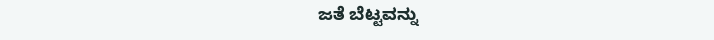ಜತೆ ಬೆಟ್ಟವನ್ನು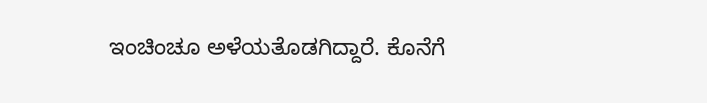ಇಂಚಿಂಚೂ ಅಳೆಯತೊಡಗಿದ್ದಾರೆ. ಕೊನೆಗೆ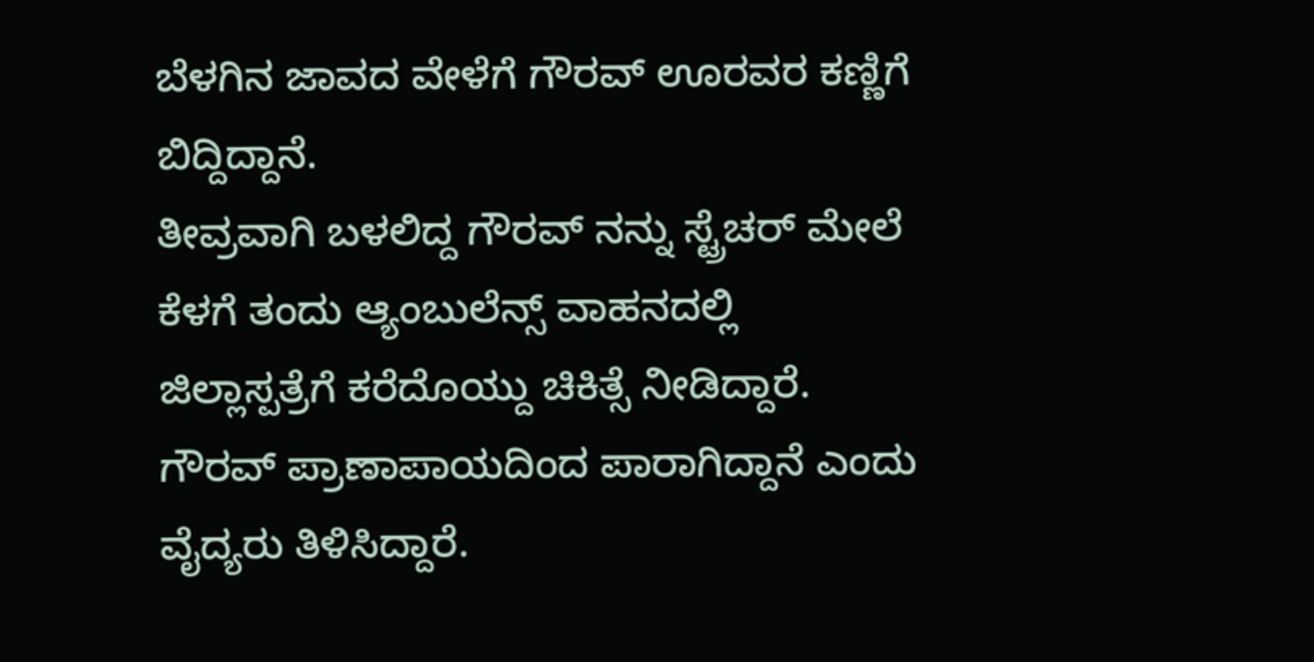ಬೆಳಗಿನ ಜಾವದ ವೇಳೆಗೆ ಗೌರವ್ ಊರವರ ಕಣ್ಣಿಗೆ ಬಿದ್ದಿದ್ದಾನೆ.
ತೀವ್ರವಾಗಿ ಬಳಲಿದ್ದ ಗೌರವ್ ನನ್ನು ಸ್ಟ್ರೆಚರ್ ಮೇಲೆ ಕೆಳಗೆ ತಂದು ಆ್ಯಂಬುಲೆನ್ಸ್ ವಾಹನದಲ್ಲಿ ಜಿಲ್ಲಾಸ್ಪತ್ರೆಗೆ ಕರೆದೊಯ್ದು ಚಿಕಿತ್ಸೆ ನೀಡಿದ್ದಾರೆ. ಗೌರವ್ ಪ್ರಾಣಾಪಾಯದಿಂದ ಪಾರಾಗಿದ್ದಾನೆ ಎಂದು ವೈದ್ಯರು ತಿಳಿಸಿದ್ದಾರೆ.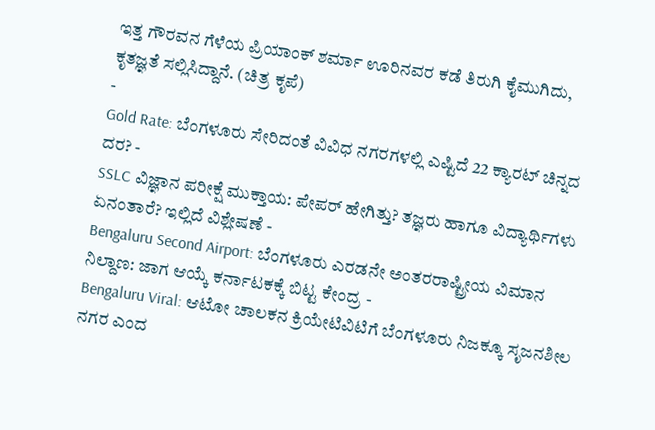ಇತ್ತ ಗೌರವನ ಗೆಳೆಯ ಪ್ರಿಯಾಂಕ್ ಶರ್ಮಾ ಊರಿನವರ ಕಡೆ ತಿರುಗಿ ಕೈಮುಗಿದು, ಕೃತಜ್ಞತೆ ಸಲ್ಲಿಸಿದ್ದಾನೆ. (ಚಿತ್ರ ಕೃಪೆ)
-
Gold Rate: ಬೆಂಗಳೂರು ಸೇರಿದಂತೆ ವಿವಿಧ ನಗರಗಳಲ್ಲಿ ಎಷ್ಟಿದೆ 22 ಕ್ಯಾರಟ್ ಚಿನ್ನದ ದರ? -
SSLC ವಿಜ್ಞಾನ ಪರೀಕ್ಷೆ ಮುಕ್ತಾಯ: ಪೇಪರ್ ಹೇಗಿತ್ತು? ತಜ್ಞರು ಹಾಗೂ ವಿದ್ಯಾರ್ಥಿಗಳು ಏನಂತಾರೆ? ಇಲ್ಲಿದೆ ವಿಶ್ಲೇಷಣೆ -
Bengaluru Second Airport: ಬೆಂಗಳೂರು ಎರಡನೇ ಅಂತರರಾಷ್ಟ್ರೀಯ ವಿಮಾನ ನಿಲ್ದಾಣ: ಜಾಗ ಆಯ್ಕೆ ಕರ್ನಾಟಕಕ್ಕೆ ಬಿಟ್ಟ ಕೇಂದ್ರ -
Bengaluru Viral: ಆಟೋ ಚಾಲಕನ ಕ್ರಿಯೇಟಿವಿಟಿಗೆ ಬೆಂಗಳೂರು ನಿಜಕ್ಕೂ ಸೃಜನಶೀಲ ನಗರ ಎಂದ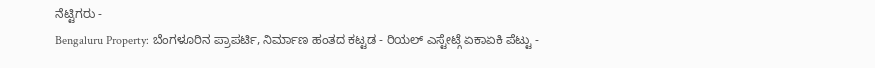ನೆಟ್ಟಿಗರು -
Bengaluru Property: ಬೆಂಗಳೂರಿನ ಪ್ರಾಪರ್ಟಿ, ನಿರ್ಮಾಣ ಹಂತದ ಕಟ್ಟಡ - ರಿಯಲ್ ಎಸ್ಟೇಟ್ಗೆ ಏಕಾಏಕಿ ಪೆಟ್ಟು -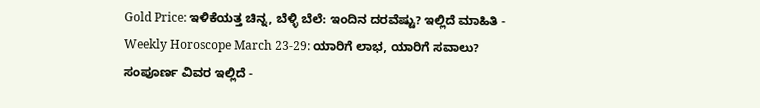Gold Price: ಇಳಿಕೆಯತ್ತ ಚಿನ್ನ, ಬೆಳ್ಳಿ ಬೆಲೆ: ಇಂದಿನ ದರವೆಷ್ಟು? ಇಲ್ಲಿದೆ ಮಾಹಿತಿ -
Weekly Horoscope March 23-29: ಯಾರಿಗೆ ಲಾಭ, ಯಾರಿಗೆ ಸವಾಲು? ಸಂಪೂರ್ಣ ವಿವರ ಇಲ್ಲಿದೆ -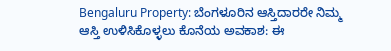Bengaluru Property: ಬೆಂಗಳೂರಿನ ಆಸ್ತಿದಾರರೇ ನಿಮ್ಮ ಆಸ್ತಿ ಉಳಿಸಿಕೊಳ್ಳಲು ಕೊನೆಯ ಅವಕಾಶ: ಈ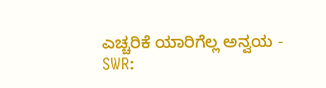ಎಚ್ಚರಿಕೆ ಯಾರಿಗೆಲ್ಲ ಅನ್ವಯ -
SWR: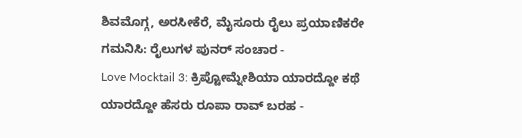ಶಿವಮೊಗ್ಗ, ಅರಸೀಕೆರೆ, ಮೈಸೂರು ರೈಲು ಪ್ರಯಾಣಿಕರೇ ಗಮನಿಸಿ: ರೈಲುಗಳ ಪುನರ್ ಸಂಚಾರ -
Love Mocktail 3: ಕ್ರಿಪ್ಟೋಮ್ನೇಶಿಯಾ ಯಾರದ್ದೋ ಕಥೆ ಯಾರದ್ದೋ ಹೆಸರು ರೂಪಾ ರಾವ್ ಬರಹ -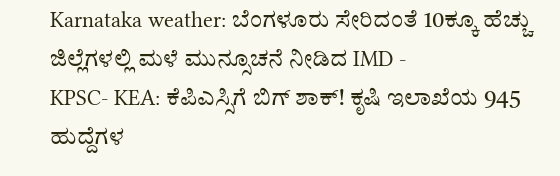Karnataka weather: ಬೆಂಗಳೂರು ಸೇರಿದಂತೆ 10ಕ್ಕೂ ಹೆಚ್ಚು ಜಿಲ್ಲೆಗಳಲ್ಲಿ ಮಳೆ ಮುನ್ಸೂಚನೆ ನೀಡಿದ IMD -
KPSC- KEA: ಕೆಪಿಎಸ್ಸಿಗೆ ಬಿಗ್ ಶಾಕ್! ಕೃಷಿ ಇಲಾಖೆಯ 945 ಹುದ್ದೆಗಳ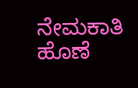ನೇಮಕಾತಿ ಹೊಣೆ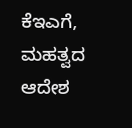ಕೆಇಎಗೆ, ಮಹತ್ವದ ಆದೇಶ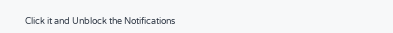Click it and Unblock the Notifications